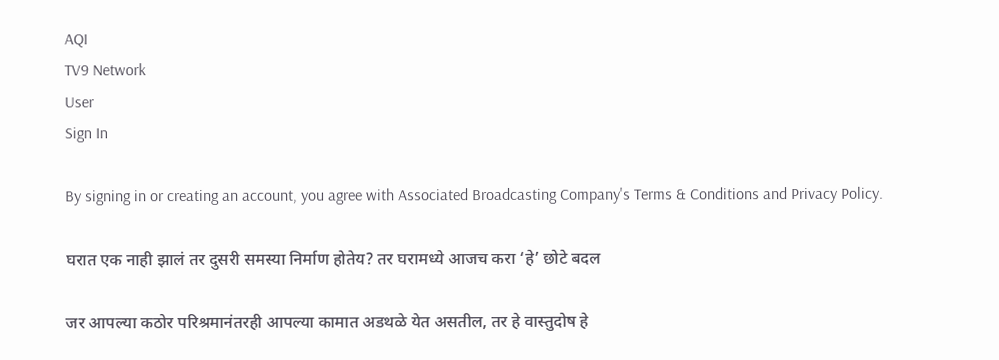AQI
TV9 Network
User
Sign In

By signing in or creating an account, you agree with Associated Broadcasting Company's Terms & Conditions and Privacy Policy.

घरात एक नाही झालं तर दुसरी समस्या निर्माण होतेय? तर घरामध्ये आजच करा ‘हे’ छोटे बदल

जर आपल्या कठोर परिश्रमानंतरही आपल्या कामात अडथळे येत असतील, तर हे वास्तुदोष हे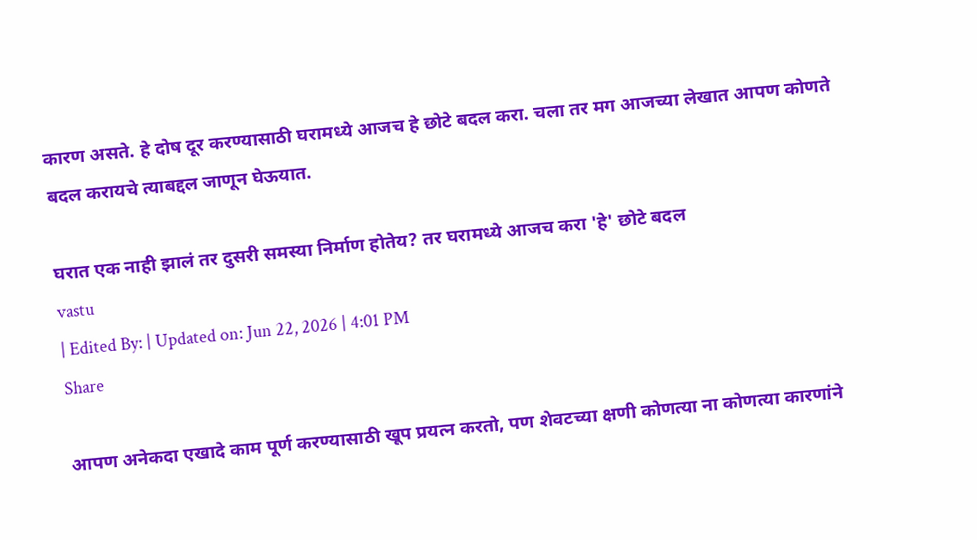कारण असते. हे दोष दूर करण्यासाठी घरामध्ये आजच हे छोटे बदल करा. चला तर मग आजच्या लेखात आपण कोणते बदल करायचे त्याबद्दल जाणून घेऊयात.

घरात एक नाही झालं तर दुसरी समस्या निर्माण होतेय? तर घरामध्ये आजच करा 'हे' छोटे बदल
vastu
| Edited By: | Updated on: Jun 22, 2026 | 4:01 PM
Share

आपण अनेकदा एखादे काम पूर्ण करण्यासाठी खूप प्रयत्न करतो, पण शेवटच्या क्षणी कोणत्या ना कोणत्या कारणांने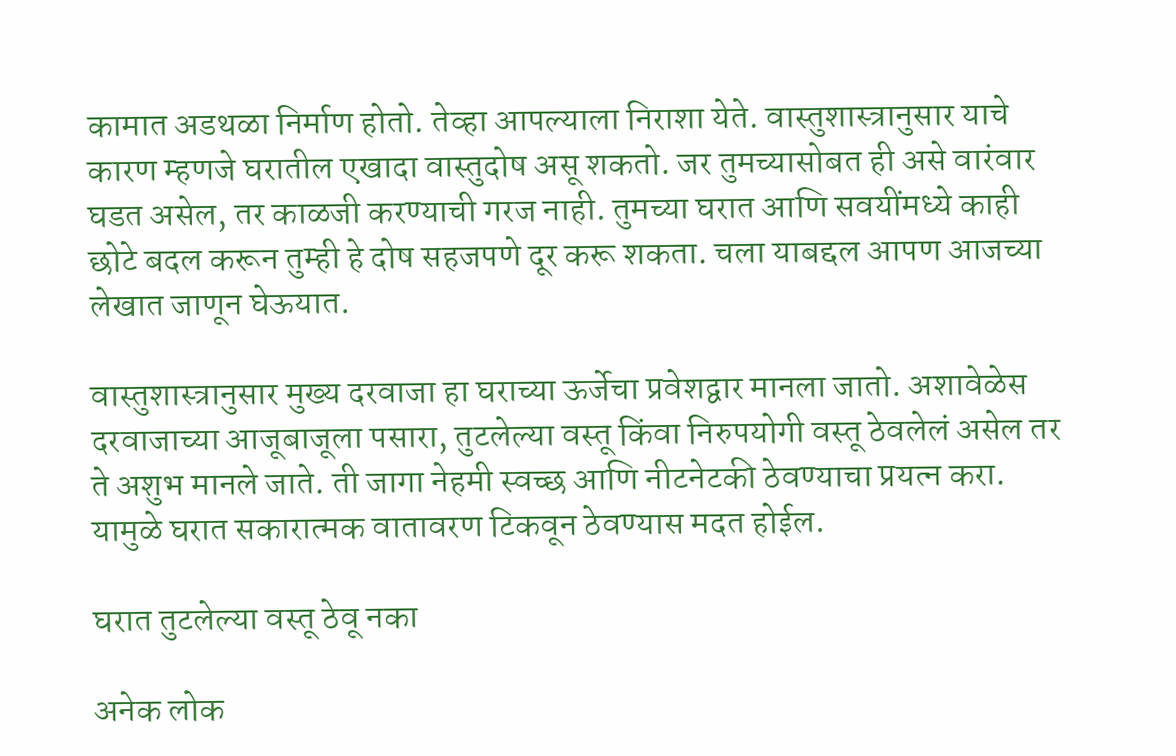कामात अडथळा निर्माण होतो. तेव्हा आपल्याला निराशा येते. वास्तुशास्त्रानुसार याचे कारण म्हणजे घरातील एखादा वास्तुदोष असू शकतो. जर तुमच्यासोबत ही असे वारंवार घडत असेल, तर काळजी करण्याची गरज नाही. तुमच्या घरात आणि सवयींमध्ये काही छोटे बदल करून तुम्ही हे दोष सहजपणे दूर करू शकता. चला याबद्दल आपण आजच्या लेखात जाणून घेऊयात.

वास्तुशास्त्रानुसार मुख्य दरवाजा हा घराच्या ऊर्जेचा प्रवेशद्वार मानला जातो. अशावेळेस दरवाजाच्या आजूबाजूला पसारा, तुटलेल्या वस्तू किंवा निरुपयोगी वस्तू ठेवलेलं असेल तर ते अशुभ मानले जाते. ती जागा नेहमी स्वच्छ आणि नीटनेटकी ठेवण्याचा प्रयत्न करा. यामुळे घरात सकारात्मक वातावरण टिकवून ठेवण्यास मदत होईल.

घरात तुटलेल्या वस्तू ठेवू नका

अनेक लोक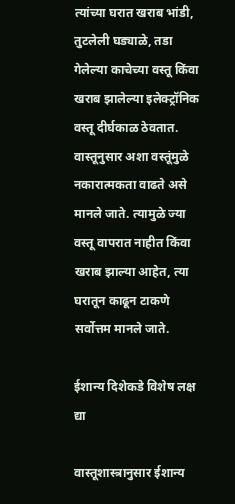त्यांच्या घरात खराब भांडी, तुटलेली घड्याळे, तडा गेलेल्या काचेच्या वस्तू किंवा खराब झालेल्या इलेक्ट्रॉनिक वस्तू दीर्घकाळ ठेवतात. वास्तूनुसार अशा वस्तूंमुळे नकारात्मकता वाढते असे मानले जाते. त्यामुळे ज्या वस्तू वापरात नाहीत किंवा खराब झाल्या आहेत, त्या घरातून काढून टाकणे सर्वोत्तम मानले जाते.

ईशान्य दिशेकडे विशेष लक्ष द्या

वास्तूशास्त्रानुसार ईशान्य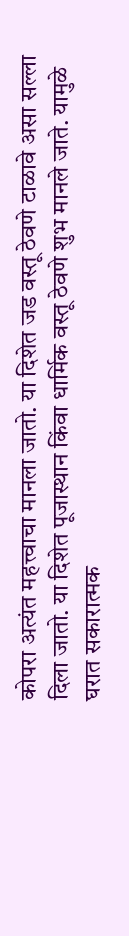कोपरा अत्यंत महत्त्वाचा मानला जातो. या दिशेत जड वस्तू ठेवणे टाळावे असा सल्ला दिला जातो. या दिशेत पूजास्थान किंवा धार्मिक वस्तू ठेवणे शुभ मानले जाते. यामुळे घरात सकारात्मक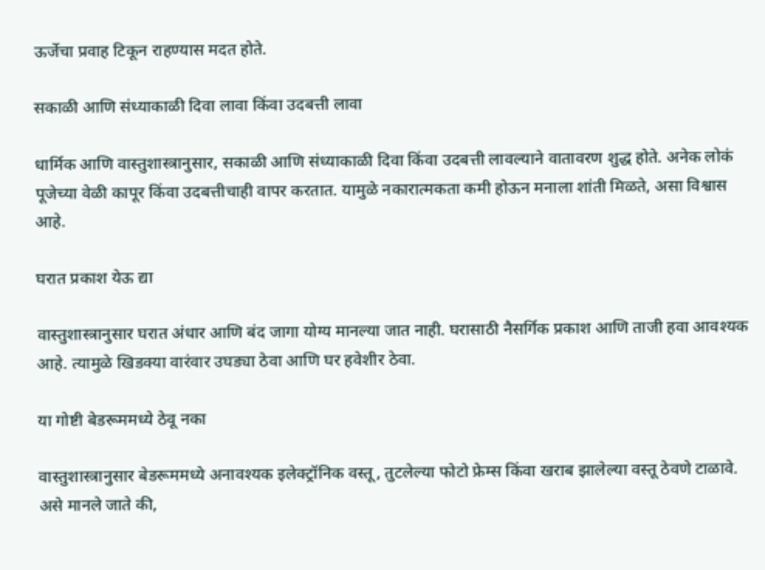ऊर्जेचा प्रवाह टिकून राहण्यास मदत होते.

सकाळी आणि संध्याकाळी दिवा लावा किंवा उदबत्ती लावा

धार्मिक आणि वास्तुशास्त्रानुसार, सकाळी आणि संध्याकाळी दिवा किंवा उदबत्ती लावल्याने वातावरण शुद्ध होते. अनेक लोकं पूजेच्या वेळी कापूर किंवा उदबत्तीचाही वापर करतात. यामुळे नकारात्मकता कमी होऊन मनाला शांती मिळते, असा विश्वास आहे.

घरात प्रकाश येऊ द्या

वास्तुशास्त्रानुसार घरात अंधार आणि बंद जागा योग्य मानल्या जात नाही. घरासाठी नैसर्गिक प्रकाश आणि ताजी हवा आवश्यक आहे. त्यामुळे खिडक्या वारंवार उघड्या ठेवा आणि घर हवेशीर ठेवा.

या गोष्टी बेडरूममध्ये ठेवू नका

वास्तुशास्त्रानुसार बेडरूममध्ये अनावश्यक इलेक्ट्रॉनिक वस्तू, तुटलेल्या फोटो फ्रेम्स किंवा खराब झालेल्या वस्तू ठेवणे टाळावे. असे मानले जाते की,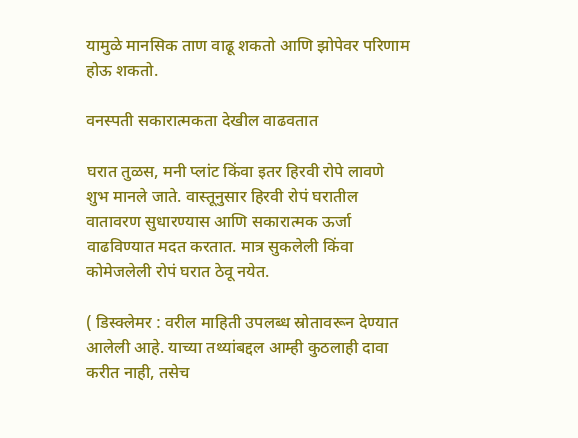यामुळे मानसिक ताण वाढू शकतो आणि झोपेवर परिणाम होऊ शकतो.

वनस्पती सकारात्मकता देखील वाढवतात

घरात तुळस, मनी प्लांट किंवा इतर हिरवी रोपे लावणे शुभ मानले जाते. वास्तूनुसार हिरवी रोपं घरातील वातावरण सुधारण्यास आणि सकारात्मक ऊर्जा वाढविण्यात मदत करतात. मात्र सुकलेली किंवा कोमेजलेली रोपं घरात ठेवू नयेत.

( डिस्क्लेमर : वरील माहिती उपलब्ध स्रोतावरून देण्यात आलेली आहे. याच्या तथ्यांबद्दल आम्ही कुठलाही दावा करीत नाही, तसेच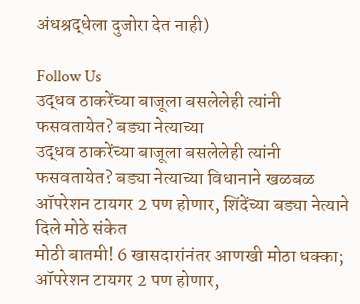अंधश्रद्धेला दुजोरा देत नाही)

Follow Us
उद्धव ठाकरेंच्या बाजूला बसलेलेही त्यांनी फसवतायेत? बड्या नेत्याच्या
उद्धव ठाकरेंच्या बाजूला बसलेलेही त्यांनी फसवतायेत? बड्या नेत्याच्या विधानाने खळबळ
ऑपरेशन टायगर 2 पण होणार, शिंदेंच्या बड्या नेत्याने दिले मोठे संकेत
मोठी बातमी! 6 खासदारांनंतर आणखी मोठा धक्का; ऑपरेशन टायगर 2 पण होणार,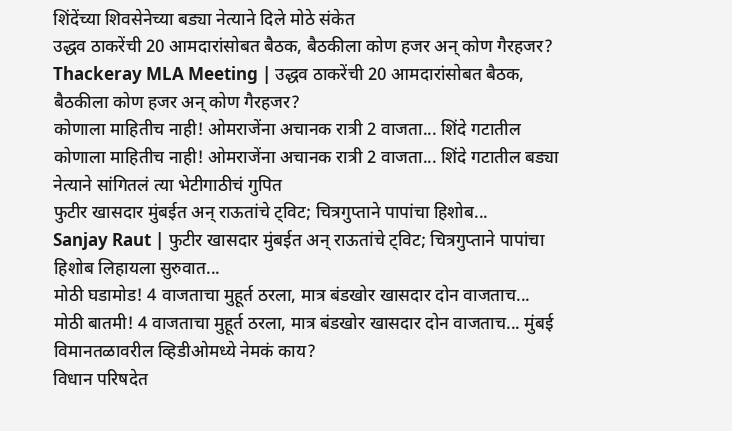शिंदेंच्या शिवसेनेच्या बड्या नेत्याने दिले मोठे संकेत
उद्धव ठाकरेंची 20 आमदारांसोबत बैठक, बैठकीला कोण हजर अन् कोण गैरहजर?
Thackeray MLA Meeting | उद्धव ठाकरेंची 20 आमदारांसोबत बैठक, बैठकीला कोण हजर अन् कोण गैरहजर?
कोणाला माहितीच नाही! ओमराजेंना अचानक रात्री 2 वाजता... शिंदे गटातील
कोणाला माहितीच नाही! ओमराजेंना अचानक रात्री 2 वाजता... शिंदे गटातील बड्या नेत्याने सांगितलं त्या भेटीगाठीचं गुपित
फुटीर खासदार मुंबईत अन् राऊतांचे ट्विट; चित्रगुप्ताने पापांचा हिशोब...
Sanjay Raut | फुटीर खासदार मुंबईत अन् राऊतांचे ट्विट; चित्रगुप्ताने पापांचा हिशोब लिहायला सुरुवात...
मोठी घडामोड! 4 वाजताचा मुहूर्त ठरला, मात्र बंडखोर खासदार दोन वाजताच...
मोठी बातमी! 4 वाजताचा मुहूर्त ठरला, मात्र बंडखोर खासदार दोन वाजताच... मुंबई विमानतळावरील व्हिडीओमध्ये नेमकं काय?
विधान परिषदेत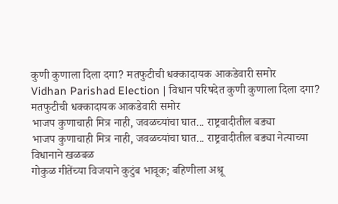कुणी कुणाला दिला दगा? मतफुटीची धक्कादायक आकडेवारी समोर
Vidhan Parishad Election | विधान परिषदेत कुणी कुणाला दिला दगा? मतफुटीची धक्कादायक आकडेवारी समोर
भाजप कुणाचाही मित्र नाही, जवळच्यांचा घात... राष्ट्रवादीतील बड्या
भाजप कुणाचाही मित्र नाही, जवळच्यांचा घात... राष्ट्रवादीतील बड्या नेत्याच्या विधानाने खळबळ
गोकुळ गीतेंच्या विजयाने कुटुंब भावूक; बहिणीला अश्रू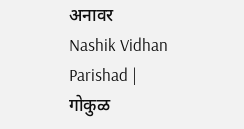अनावर
Nashik Vidhan Parishad | गोकुळ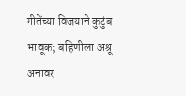गीतेंच्या विजयाने कुटुंब भावूक; बहिणीला अश्रू अनावर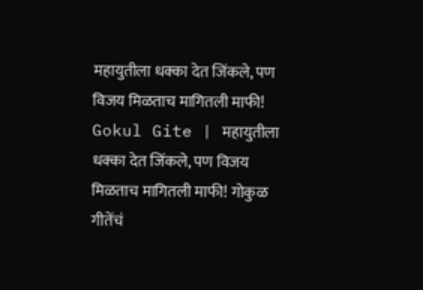महायुतीला धक्का देत जिंकले, पण विजय मिळताच मागितली माफी!
Gokul Gite | महायुतीला धक्का देत जिंकले, पण विजय मिळताच मागितली माफी! गोकुळ गीतेंचं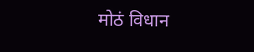मोठं विधान